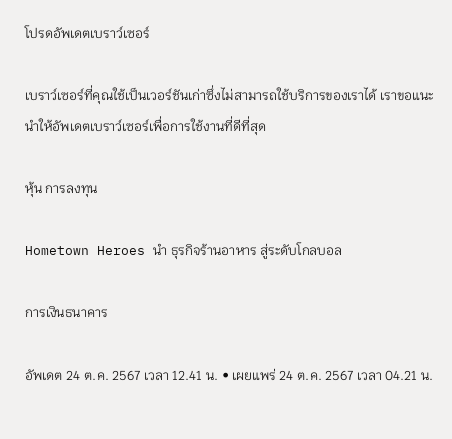โปรดอัพเดตเบราว์เซอร์

เบราว์เซอร์ที่คุณใช้เป็นเวอร์ชันเก่าซึ่งไม่สามารถใช้บริการของเราได้ เราขอแนะนำให้อัพเดตเบราว์เซอร์เพื่อการใช้งานที่ดีที่สุด

หุ้น การลงทุน

Hometown Heroes นำ ธุรกิจร้านอาหาร สู่ระดับโกลบอล

การเงินธนาคาร

อัพเดต 24 ต.ค. 2567 เวลา 12.41 น. • เผยแพร่ 24 ต.ค. 2567 เวลา 04.21 น.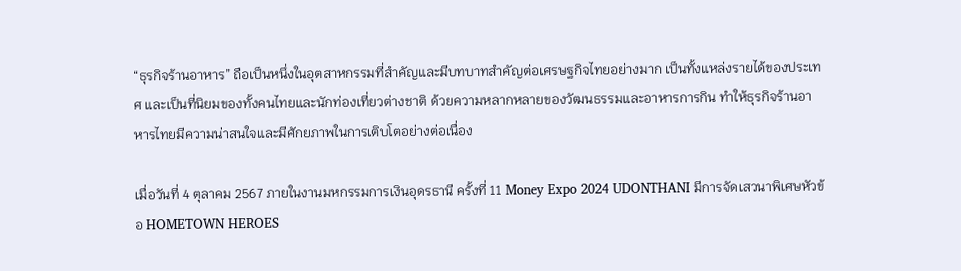“ธุรกิจร้านอาหาร” ถือเป็นหนึ่งในอุตสาหกรรมที่สำคัญและมีบทบาทสำคัญต่อเศรษฐกิจไทยอย่างมาก เป็นทั้งแหล่งรายได้ของประเทศ และเป็นที่นิยมของทั้งคนไทยและนักท่องเที่ยวต่างชาติ ด้วยความหลากหลายของวัฒนธรรมและอาหารการกิน ทำให้ธุรกิจร้านอาหารไทยมีความน่าสนใจและมีศักยภาพในการเติบโตอย่างต่อเนื่อง

เมื่อวันที่ 4 ตุลาคม 2567 ภายในงานมหกรรมการเงินอุดรธานี ครั้งที่ 11 Money Expo 2024 UDONTHANI มีการจัดเสวนาพิเศษหัวข้อ HOMETOWN HEROES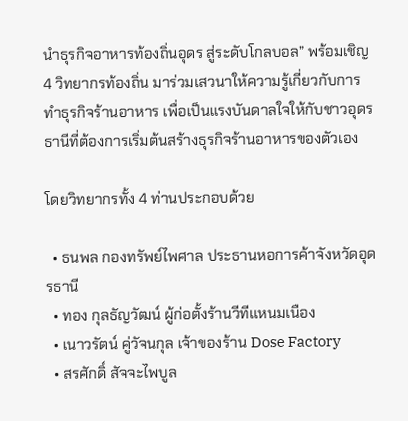นำธุรกิจอาหารท้องถิ่นอุดร สู่ระดับโกลบอล” พร้อมเชิญ 4 วิทยากรท้องถิ่น มาร่วมเสวนาให้ความรู้เกี่ยวกับการทำธุรกิจร้านอาหาร เพื่อเป็นแรงบันดาลใจให้กับชาวอุดรธานีที่ต้องการเริ่มต้นสร้างธุรกิจร้านอาหารของตัวเอง

โดยวิทยากรทั้ง 4 ท่านประกอบด้วย

  • ธนพล กองทรัพย์ไพศาล ประธานหอการค้าจังหวัดอุดรธานี
  • ทอง กุลธัญวัฒน์ ผู้ก่อตั้งร้านวีทีแหนมเนือง
  • เนาวรัตน์ คู่วัจนกุล เจ้าของร้าน Dose Factory
  • สรศักดิ์ สัจจะไพบูล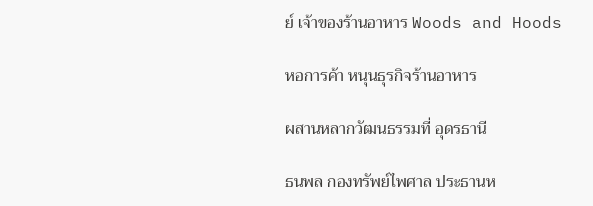ย์ เจ้าของร้านอาหาร Woods and Hoods

หอการค้า หนุนธุรกิจร้านอาหาร

ผสานหลากวัฒนธรรมที่ อุดรธานี

ธนพล กองทรัพย์ไพศาล ประธานห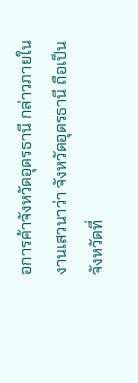อการค้าจังหวัดอุดรธานี กล่าวภายในงานเสวนาว่า จังหวัดอุดรธานี ถือเป็นจังหวัดที่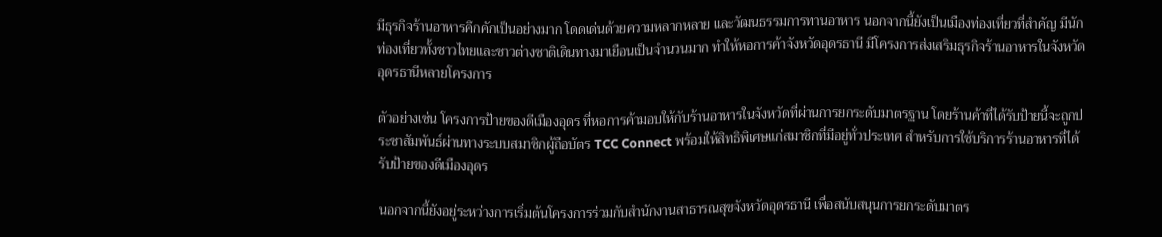มีธุรกิจร้านอาหารคึกคักเป็นอย่างมาก โดดเด่นด้วยความหลากหลาย และวัฒนธรรมการทานอาหาร นอกจากนี้ยังเป็นเมืองท่องเที่ยวที่สำคัญ มีนักท่องเที่ยวทั้งชาวไทยและชาวต่างชาติเดินทางมาเยือนเป็นจำนวนมาก ทำให้หอการค้าจังหวัดอุดรธานี มีโครงการส่งเสริมธุรกิจร้านอาหารในจังหวัดอุดรธานีหลายโครงการ

ตัวอย่างเช่น โครงการป้ายของดีเมืองอุดร ที่หอการค้ามอบให้กับร้านอาหารในจังหวัดที่ผ่านการยกระดับมาตรฐาน โดยร้านค้าที่ได้รับป้ายนี้จะถูกประชาสัมพันธ์ผ่านทางระบบสมาชิกผู้ถือบัตร TCC Connect พร้อมให้สิทธิพิเศษแก่สมาชิกที่มีอยู่ทั่วประเทศ สำหรับการใช้บริการร้านอาหารที่ได้รับป้ายของดีเมืองอุดร

นอกจากนี้ยังอยู่ระหว่างการเริ่มต้นโครงการร่วมกับสำนักงานสาธารณสุขจังหวัดอุดรธานี เพื่อสนับสนุนการยกระดับมาตร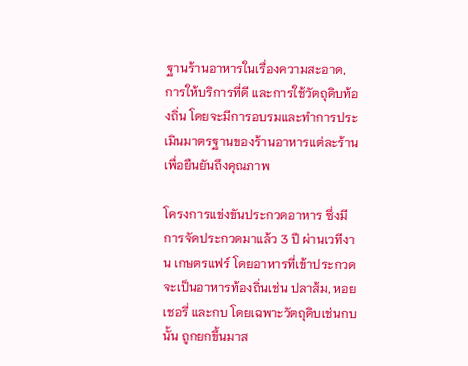ฐานร้านอาหารในเรื่องความสะอาด, การให้บริการที่ดี และการใช้วัตถุดิบท้องถิ่น โดยจะมีการอบรมและทำการประเมินมาตรฐานของร้านอาหารแต่ละร้านเพื่อยืนยันถึงคุณภาพ

โครงการแข่งขันประกวดอาหาร ซึ่งมีการจัดประกวดมาแล้ว 3 ปี ผ่านเวทีงาน เกษตรแฟร์ โดยอาหารที่เข้าประกวดจะเป็นอาหารท้องถิ่นเช่น ปลาส้ม, หอยเชอรี่ และกบ โดยเฉพาะวัตถุดิบเช่นกบนั้น ถูกยกขึ้นมาส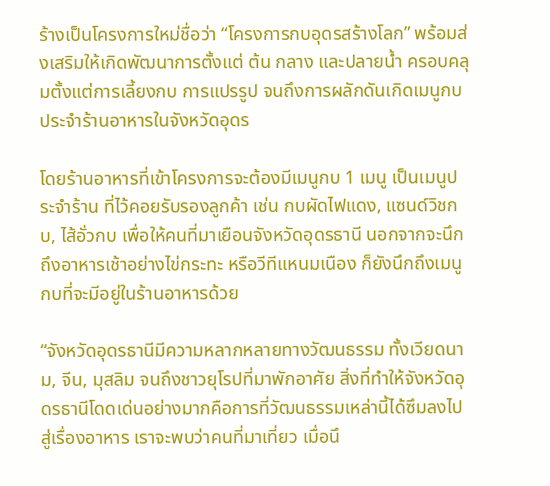ร้างเป็นโครงการใหม่ชื่อว่า “โครงการกบอุดรสร้างโลก” พร้อมส่งเสริมให้เกิดพัฒนาการตั้งแต่ ต้น กลาง และปลายน้ำ ครอบคลุมตั้งแต่การเลี้ยงกบ การแปรรูป จนถึงการผลักดันเกิดเมนูกบประจำร้านอาหารในจังหวัดอุดร

โดยร้านอาหารที่เข้าโครงการจะต้องมีเมนูกบ 1 เมนู เป็นเมนูประจำร้าน ที่ไว้คอยรับรองลูกค้า เช่น กบผัดไฟแดง, แซนด์วิชกบ, ไส้อั่วกบ เพื่อให้คนที่มาเยือนจังหวัดอุดรธานี นอกจากจะนึกถึงอาหารเช้าอย่างไข่กระทะ หรือวีทีแหนมเนือง ก็ยังนึกถึงเมนูกบที่จะมีอยู่ในร้านอาหารด้วย

“จังหวัดอุดรธานีมีความหลากหลายทางวัฒนธรรม ทั้งเวียดนาม, จีน, มุสลิม จนถึงชาวยุโรปที่มาพักอาศัย สิ่งที่ทำให้จังหวัดอุดรธานีโดดเด่นอย่างมากคือการที่วัฒนธรรมเหล่านี้ได้ซึมลงไปสู่เรื่องอาหาร เราจะพบว่าคนที่มาเที่ยว เมื่อนึ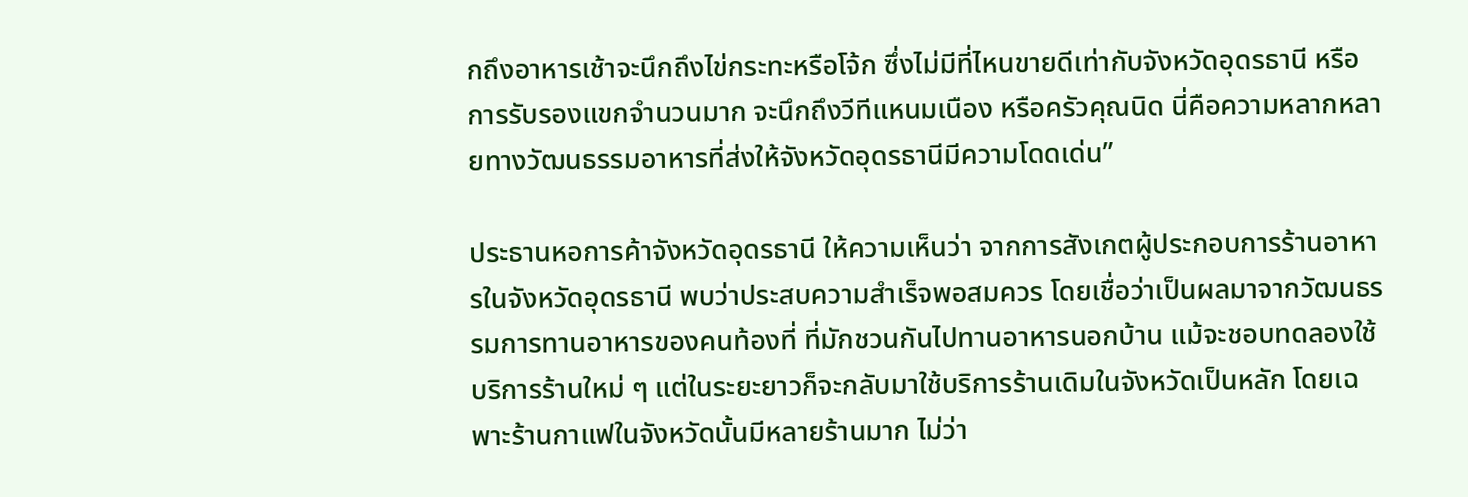กถึงอาหารเช้าจะนึกถึงไข่กระทะหรือโจ้ก ซึ่งไม่มีที่ไหนขายดีเท่ากับจังหวัดอุดรธานี หรือการรับรองแขกจำนวนมาก จะนึกถึงวีทีแหนมเนือง หรือครัวคุณนิด นี่คือความหลากหลายทางวัฒนธรรมอาหารที่ส่งให้จังหวัดอุดรธานีมีความโดดเด่น”

ประธานหอการค้าจังหวัดอุดรธานี ให้ความเห็นว่า จากการสังเกตผู้ประกอบการร้านอาหารในจังหวัดอุดรธานี พบว่าประสบความสำเร็จพอสมควร โดยเชื่อว่าเป็นผลมาจากวัฒนธรรมการทานอาหารของคนท้องที่ ที่มักชวนกันไปทานอาหารนอกบ้าน แม้จะชอบทดลองใช้บริการร้านใหม่ ๆ แต่ในระยะยาวก็จะกลับมาใช้บริการร้านเดิมในจังหวัดเป็นหลัก โดยเฉพาะร้านกาแฟในจังหวัดนั้นมีหลายร้านมาก ไม่ว่า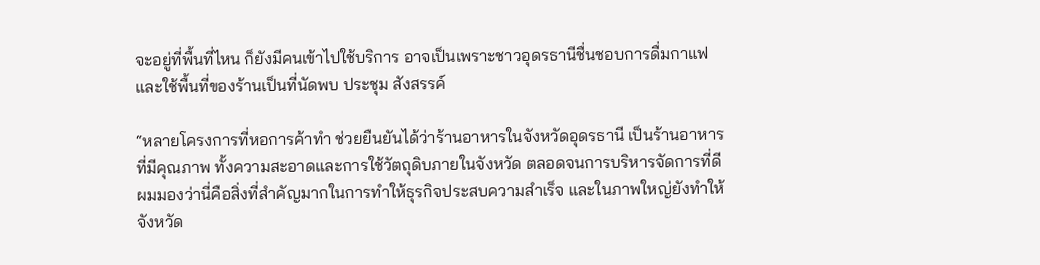จะอยู่ที่พื้นที่ไหน ก็ยังมีคนเข้าไปใช้บริการ อาจเป็นเพราะชาวอุดรธานีชื่นชอบการดื่มกาแฟ และใช้พื้นที่ของร้านเป็นที่นัดพบ ประชุม สังสรรค์

“หลายโครงการที่หอการค้าทำ ช่วยยืนยันได้ว่าร้านอาหารในจังหวัดอุดรธานี เป็นร้านอาหารที่มีคุณภาพ ทั้งความสะอาดและการใช้วัตถุดิบภายในจังหวัด ตลอดจนการบริหารจัดการที่ดี ผมมองว่านี่คือสิ่งที่สำคัญมากในการทำให้ธุรกิจประสบความสำเร็จ และในภาพใหญ่ยังทำให้จังหวัด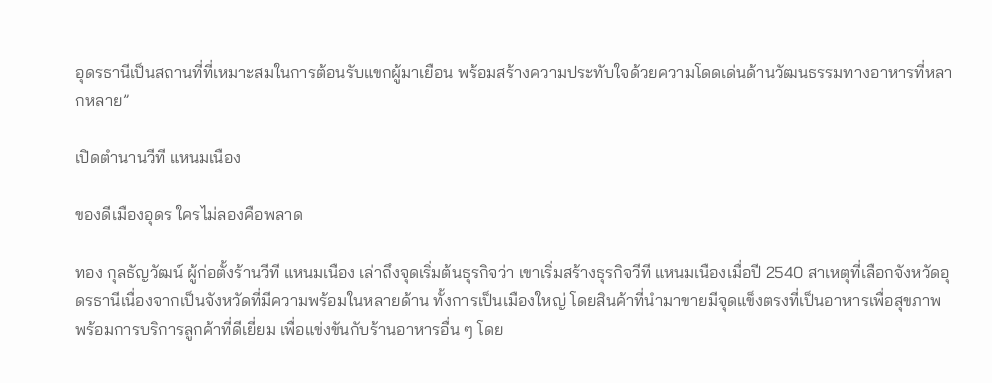อุดรธานีเป็นสถานที่ที่เหมาะสมในการต้อนรับแขกผู้มาเยือน พร้อมสร้างความประทับใจด้วยความโดดเด่นด้านวัฒนธรรมทางอาหารที่หลากหลาย”

เปิดตำนานวีที แหนมเนือง

ของดีเมืองอุดร ใครไม่ลองคือพลาด

ทอง กุลธัญวัฒน์ ผู้ก่อตั้งร้านวีที แหนมเนือง เล่าถึงจุดเริ่มต้นธุรกิจว่า เขาเริ่มสร้างธุรกิจวีที แหนมเนืองเมื่อปี 2540 สาเหตุที่เลือกจังหวัดอุดรธานีเนื่องจากเป็นจังหวัดที่มีความพร้อมในหลายด้าน ทั้งการเป็นเมืองใหญ่ โดยสินค้าที่นำมาขายมีจุดแข็งตรงที่เป็นอาหารเพื่อสุขภาพ พร้อมการบริการลูกค้าที่ดีเยี่ยม เพื่อแข่งขันกับร้านอาหารอื่น ๆ โดย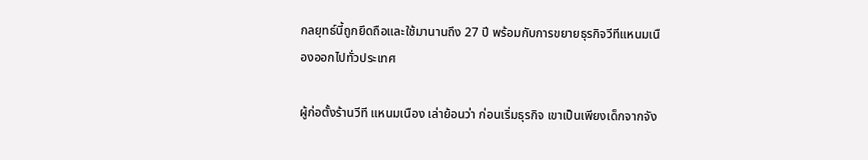กลยุทธ์นี้ถูกยึดถือและใช้มานานถึง 27 ปี พร้อมกับการขยายธุรกิจวีทีแหนมเนืองออกไปทั่วประเทศ

ผู้ก่อตั้งร้านวีที แหนมเนือง เล่าย้อนว่า ก่อนเริ่มธุรกิจ เขาเป็นเพียงเด็กจากจัง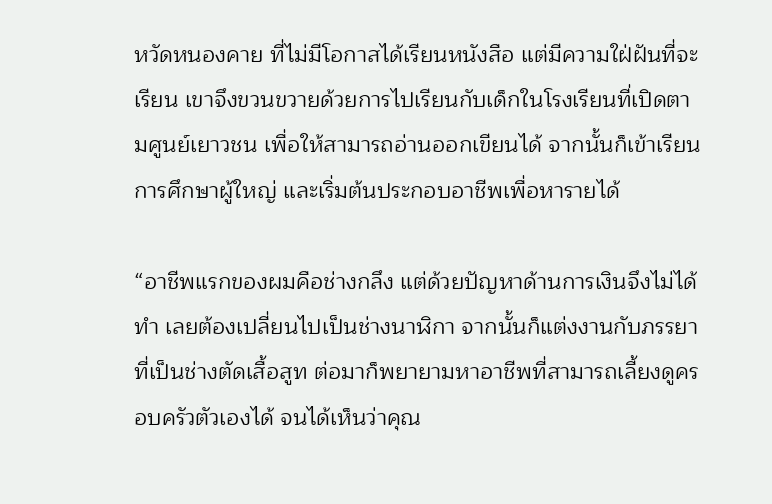หวัดหนองคาย ที่ไม่มีโอกาสได้เรียนหนังสือ แต่มีความใฝ่ฝันที่จะเรียน เขาจึงขวนขวายด้วยการไปเรียนกับเด็กในโรงเรียนที่เปิดตามศูนย์เยาวชน เพื่อให้สามารถอ่านออกเขียนได้ จากนั้นก็เข้าเรียนการศึกษาผู้ใหญ่ และเริ่มต้นประกอบอาชีพเพื่อหารายได้

“อาชีพแรกของผมคือช่างกลึง แต่ด้วยปัญหาด้านการเงินจึงไม่ได้ทำ เลยต้องเปลี่ยนไปเป็นช่างนาฬิกา จากนั้นก็แต่งงานกับภรรยาที่เป็นช่างตัดเสื้อสูท ต่อมาก็พยายามหาอาชีพที่สามารถเลี้ยงดูครอบครัวตัวเองได้ จนได้เห็นว่าคุณ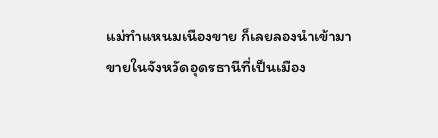แม่ทำแหนมเนืองขาย ก็เลยลองนำเข้ามาขายในจังหวัดอุดรธานีที่เป็นเมือง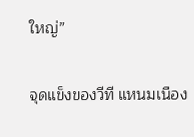ใหญ่”

จุดแข็งของวีที แหนมเนือง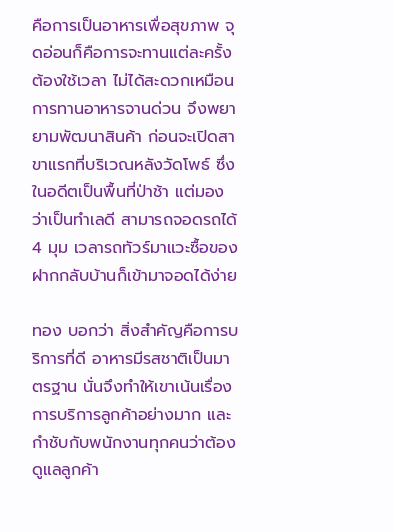คือการเป็นอาหารเพื่อสุขภาพ จุดอ่อนก็คือการจะทานแต่ละครั้งต้องใช้เวลา ไม่ได้สะดวกเหมือนการทานอาหารจานด่วน จึงพยายามพัฒนาสินค้า ก่อนจะเปิดสาขาแรกที่บริเวณหลังวัดโพธ์ ซึ่งในอดีตเป็นพื้นที่ป่าช้า แต่มองว่าเป็นทำเลดี สามารถจอดรถได้ 4 มุม เวลารถทัวร์มาแวะซื้อของฝากกลับบ้านก็เข้ามาจอดได้ง่าย

ทอง บอกว่า สิ่งสำคัญคือการบริการที่ดี อาหารมีรสชาติเป็นมาตรฐาน นั่นจึงทำให้เขาเน้นเรื่องการบริการลูกค้าอย่างมาก และกำชับกับพนักงานทุกคนว่าต้องดูแลลูกค้า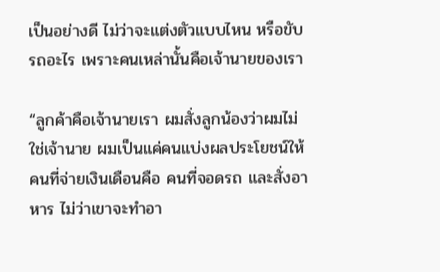เป็นอย่างดี ไม่ว่าจะแต่งตัวแบบไหน หรือขับรถอะไร เพราะคนเหล่านั้นคือเจ้านายของเรา

“ลูกค้าคือเจ้านายเรา ผมสั่งลูกน้องว่าผมไม่ใช่เจ้านาย ผมเป็นแค่คนแบ่งผลประโยชน์ให้ คนที่จ่ายเงินเดือนคือ คนที่จอดรถ และสั่งอาหาร ไม่ว่าเขาจะทำอา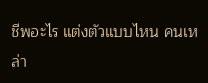ชีพอะไร แต่งตัวแบบไหน คนเหล่า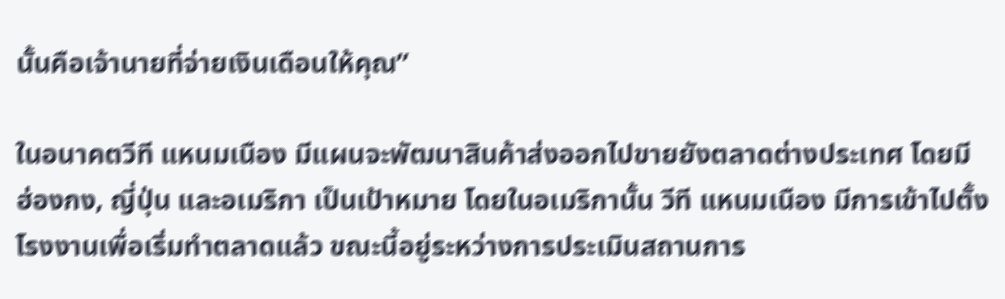นั้นคือเจ้านายที่จ่ายเงินเดือนให้คุณ”

ในอนาคตวีที แหนมเนือง มีแผนจะพัฒนาสินค้าส่งออกไปขายยังตลาดต่างประเทศ โดยมี ฮ่องกง, ญี่ปุ่น และอเมริกา เป็นเป้าหมาย โดยในอเมริกานั้น วีที แหนมเนือง มีการเข้าไปตั้งโรงงานเพื่อเริ่มทำตลาดแล้ว ขณะนี้อยู่ระหว่างการประเมินสถานการ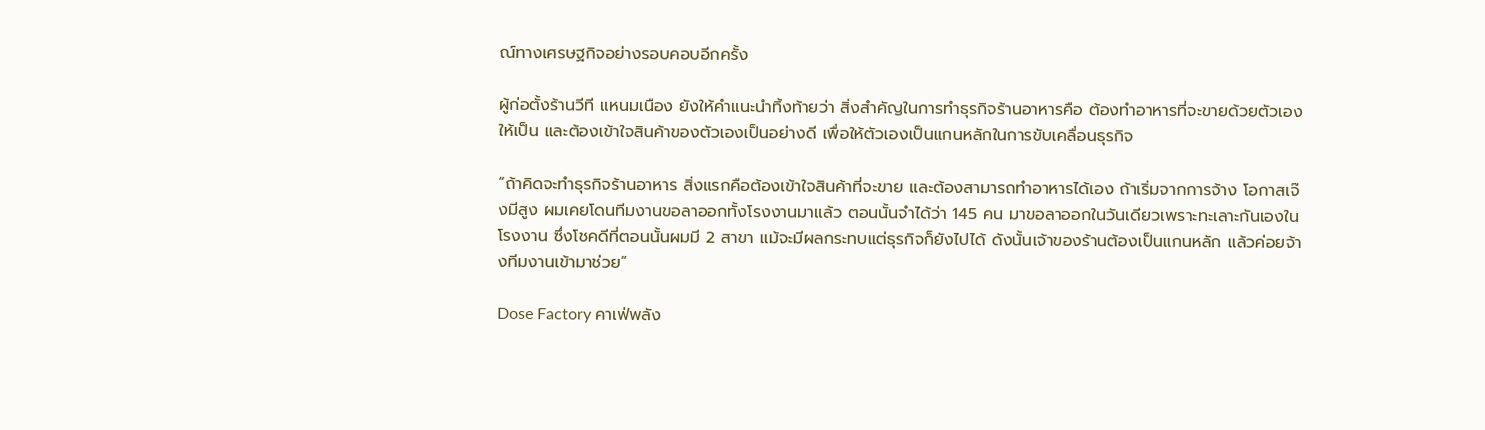ณ์ทางเศรษฐกิจอย่างรอบคอบอีกครั้ง

ผู้ก่อตั้งร้านวีที แหนมเนือง ยังให้คำแนะนำทิ้งท้ายว่า สิ่งสำคัญในการทำธุรกิจร้านอาหารคือ ต้องทำอาหารที่จะขายด้วยตัวเองให้เป็น และต้องเข้าใจสินค้าของตัวเองเป็นอย่างดี เพื่อให้ตัวเองเป็นแกนหลักในการขับเคลื่อนธุรกิจ

“ถ้าคิดจะทำธุรกิจร้านอาหาร สิ่งแรกคือต้องเข้าใจสินค้าที่จะขาย และต้องสามารถทำอาหารได้เอง ถ้าเริ่มจากการจ้าง โอกาสเจ๊งมีสูง ผมเคยโดนทีมงานขอลาออกทั้งโรงงานมาแล้ว ตอนนั้นจำได้ว่า 145 คน มาขอลาออกในวันเดียวเพราะทะเลาะกันเองในโรงงาน ซึ่งโชคดีที่ตอนนั้นผมมี 2 สาขา แม้จะมีผลกระทบแต่ธุรกิจก็ยังไปได้ ดังนั้นเจ้าของร้านต้องเป็นแกนหลัก แล้วค่อยจ้างทีมงานเข้ามาช่วย”

Dose Factory คาเฟ่พลัง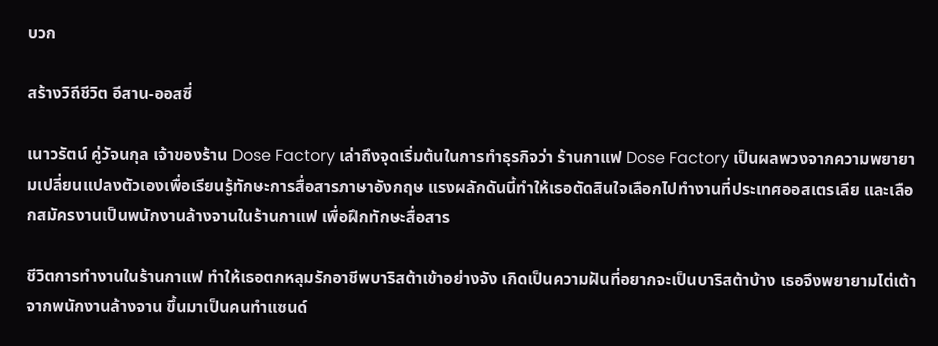บวก

สร้างวิถีชีวิต อีสาน-ออสซี่

เนาวรัตน์ คู่วัจนกุล เจ้าของร้าน Dose Factory เล่าถึงจุดเริ่มต้นในการทำธุรกิจว่า ร้านกาแฟ Dose Factory เป็นผลพวงจากความพยายามเปลี่ยนแปลงตัวเองเพื่อเรียนรู้ทักษะการสื่อสารภาษาอังกฤษ แรงผลักดันนี้ทำให้เธอตัดสินใจเลือกไปทำงานที่ประเทศออสเตรเลีย และเลือกสมัครงานเป็นพนักงานล้างจานในร้านกาแฟ เพื่อฝึกทักษะสื่อสาร

ชีวิตการทำงานในร้านกาแฟ ทำให้เธอตกหลุมรักอาชีพบาริสต้าเข้าอย่างจัง เกิดเป็นความฝันที่อยากจะเป็นบาริสต้าบ้าง เธอจึงพยายามไต่เต้าจากพนักงานล้างจาน ขึ้นมาเป็นคนทำแซนด์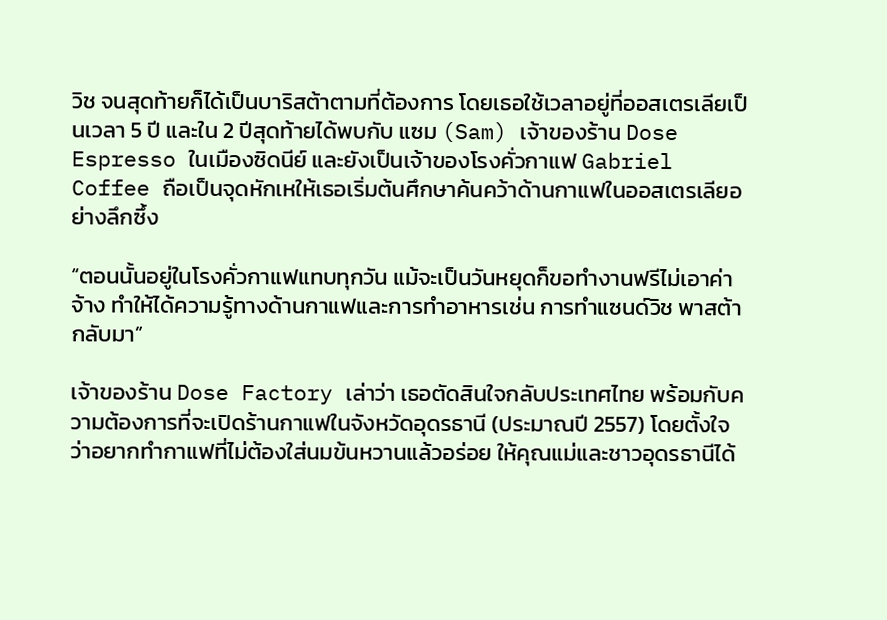วิช จนสุดท้ายก็ได้เป็นบาริสต้าตามที่ต้องการ โดยเธอใช้เวลาอยู่ที่ออสเตรเลียเป็นเวลา 5 ปี และใน 2 ปีสุดท้ายได้พบกับ แซม (Sam) เจ้าของร้าน Dose Espresso ในเมืองซิดนีย์ และยังเป็นเจ้าของโรงคั่วกาแฟ Gabriel Coffee ถือเป็นจุดหักเหให้เธอเริ่มต้นศึกษาค้นคว้าด้านกาแฟในออสเตรเลียอย่างลึกซึ้ง

“ตอนนั้นอยู่ในโรงคั่วกาแฟแทบทุกวัน แม้จะเป็นวันหยุดก็ขอทำงานฟรีไม่เอาค่าจ้าง ทำให้ได้ความรู้ทางด้านกาแฟและการทำอาหารเช่น การทำแซนด์วิช พาสต้ากลับมา”

เจ้าของร้าน Dose Factory เล่าว่า เธอตัดสินใจกลับประเทศไทย พร้อมกับความต้องการที่จะเปิดร้านกาแฟในจังหวัดอุดรธานี (ประมาณปี 2557) โดยตั้งใจว่าอยากทำกาแฟที่ไม่ต้องใส่นมข้นหวานแล้วอร่อย ให้คุณแม่และชาวอุดรธานีได้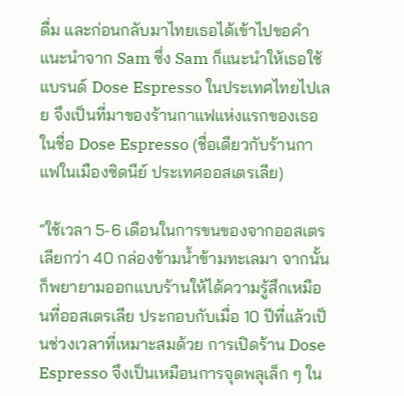ดื่ม และก่อนกลับมาไทยเธอได้เข้าไปขอคำแนะนำจาก Sam ซึ่ง Sam ก็แนะนำให้เธอใช้แบรนด์ Dose Espresso ในประเทศไทยไปเลย จึงเป็นที่มาของร้านกาแฟแห่งแรกของเธอในชื่อ Dose Espresso (ชื่อเดียวกับร้านกาแฟในเมืองซิดนีย์ ประเทศออสเตรเลีย)

“ใช้เวลา 5-6 เดือนในการขนของจากออสเตรเลียกว่า 40 กล่องข้ามน้ำข้ามทะเลมา จากนั้นก็พยายามออกแบบร้านให้ได้ความรู้สึกเหมือนที่ออสเตรเลีย ประกอบกับเมื่อ 10 ปีที่แล้วเป็นช่วงเวลาที่เหมาะสมด้วย การเปิดร้าน Dose Espresso จึงเป็นเหมือนการจุดพลุเล็ก ๆ ใน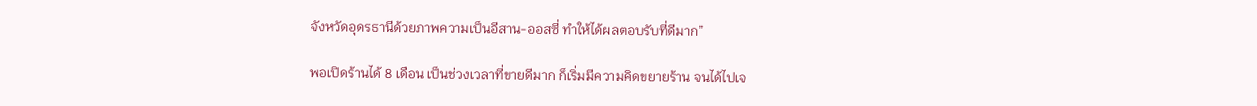จังหวัดอุดรธานีด้วยภาพความเป็นอีสาน-ออสซี่ ทำให้ได้ผลตอบรับที่ดีมาก”

พอเปิดร้านได้ 8 เดือน เป็นช่วงเวลาที่ขายดีมาก ก็เริ่มมีความคิดขยายร้าน จนได้ไปเจ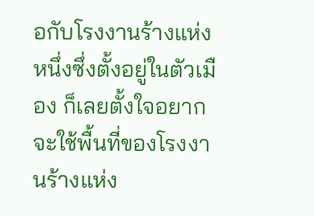อกับโรงงานร้างแห่งหนึ่งซึ่งตั้งอยู่ในตัวเมือง ก็เลยตั้งใจอยากจะใช้พื้นที่ของโรงงานร้างแห่ง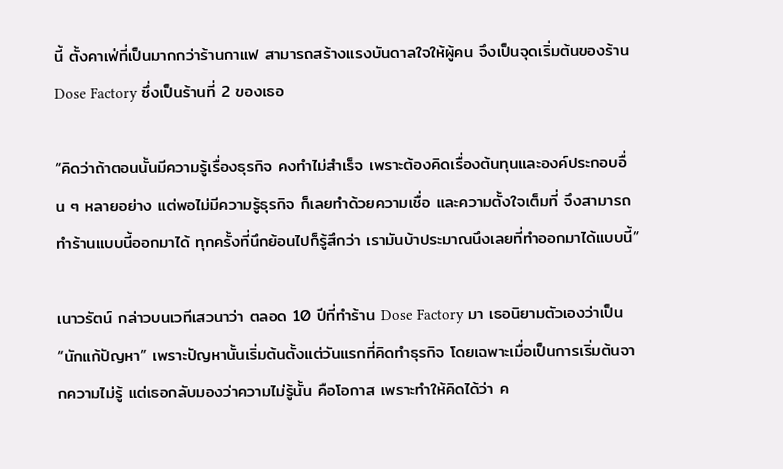นี้ ตั้งคาเฟ่ที่เป็นมากกว่าร้านกาแฟ สามารถสร้างแรงบันดาลใจให้ผู้คน จึงเป็นจุดเริ่มต้นของร้าน Dose Factory ซึ่งเป็นร้านที่ 2 ของเธอ

“คิดว่าถ้าตอนนั้นมีความรู้เรื่องธุรกิจ คงทำไม่สำเร็จ เพราะต้องคิดเรื่องต้นทุนและองค์ประกอบอื่น ๆ หลายอย่าง แต่พอไม่มีความรู้ธุรกิจ ก็เลยทำด้วยความเชื่อ และความตั้งใจเต็มที่ จึงสามารถทำร้านแบบนี้ออกมาได้ ทุกครั้งที่นึกย้อนไปก็รู้สึกว่า เรามันบ้าประมาณนึงเลยที่ทำออกมาได้แบบนี้”

เนาวรัตน์ กล่าวบนเวทีเสวนาว่า ตลอด 10 ปีที่ทำร้าน Dose Factory มา เธอนิยามตัวเองว่าเป็น “นักแก้ปัญหา” เพราะปัญหานั้นเริ่มต้นตั้งแต่วันแรกที่คิดทำธุรกิจ โดยเฉพาะเมื่อเป็นการเริ่มต้นจากความไม่รู้ แต่เธอกลับมองว่าความไม่รู้นั้น คือโอกาส เพราะทำให้คิดได้ว่า ค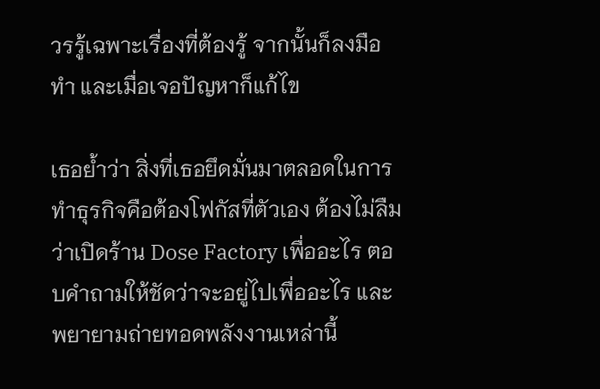วรรู้เฉพาะเรื่องที่ต้องรู้ จากนั้นก็ลงมือทำ และเมื่อเจอปัญหาก็แก้ไข

เธอย้ำว่า สิ่งที่เธอยึดมั่นมาตลอดในการทำธุรกิจคือต้องโฟกัสที่ตัวเอง ต้องไม่ลืมว่าเปิดร้าน Dose Factory เพื่ออะไร ตอบคำถามให้ชัดว่าจะอยู่ไปเพื่ออะไร และพยายามถ่ายทอดพลังงานเหล่านี้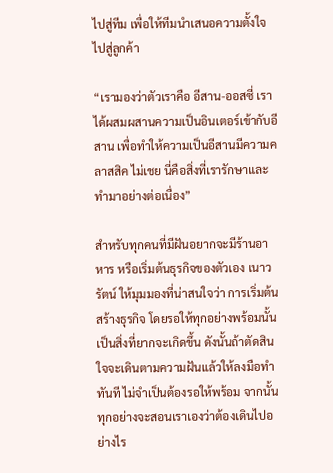ไปสู่ทีม เพื่อให้ทีมนำเสนอความตั้งใจไปสู่ลูกค้า

“เรามองว่าตัวเราคือ อีสาน-ออสซี่ เราได้ผสมผสานความเป็นอินเตอร์เข้ากับอีสาน เพื่อทำให้ความเป็นอีสานมีความคลาสสิค ไม่เชย นี่คือสิ่งที่เรารักษาและทำมาอย่างต่อเนื่อง”

สำหรับทุกคนที่มีฝันอยากจะมีร้านอาหาร หรือเริ่มต้นธุรกิจของตัวเอง เนาวรัตน์ ให้มุมมองที่น่าสนใจว่า การเริ่มต้นสร้างธุรกิจ โดยรอให้ทุกอย่างพร้อมนั้นเป็นสิ่งที่ยากจะเกิดขึ้น ดังนั้นถ้าตัดสินใจจะเดินตามความฝันแล้วให้ลงมือทำทันที ไม่จำเป็นต้องรอให้พร้อม จากนั้นทุกอย่างจะสอนเราเองว่าต้องเดินไปอย่างไร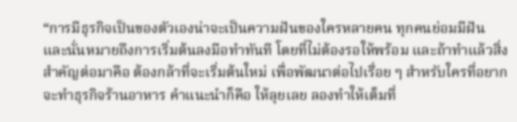“การมีธุรกิจเป็นของตัวเองน่าจะเป็นความฝันของใครหลายคน ทุกคนย่อมมีฝัน และนั่นหมายถึงการเริ่มต้นลงมือทำทันที โดยที่ไม่ต้องรอให้พร้อม และถ้าทำแล้วสิ่งสำคัญต่อมาคือ ต้องกล้าที่จะเริ่มต้นใหม่ เพื่อพัฒนาต่อไปเรื่อย ๆ สำหรับใครที่อยากจะทำธุรกิจร้านอาหาร คำแนะนำก็คือ ให้ลุยเลย ลองทำให้เต็มที่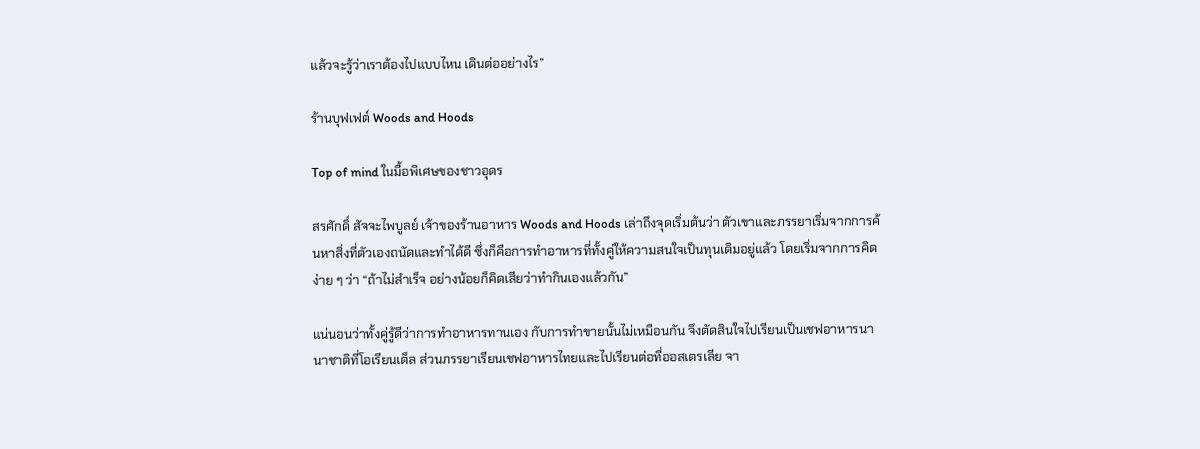แล้วจะรู้ว่าเราต้องไปแบบไหน เดินต่ออย่างไร”

ร้านบุฟเฟต์ Woods and Hoods

Top of mind ในมื้อพิเศษของชาวอุดร

สรศักดิ์ สัจจะไพบูลย์ เจ้าของร้านอาหาร Woods and Hoods เล่าถึงจุดเริ่มต้นว่า ตัวเขาและภรรยาเริ่มจากการค้นหาสิ่งที่ตัวเองถนัดและทำได้ดี ซึ่งก็คือการทำอาหารที่ทั้งคู่ให้ความสนใจเป็นทุนเดิมอยู่แล้ว โดยเริ่มจากการคิดง่าย ๆ ว่า “ถ้าไม่สำเร็จ อย่างน้อยก็คิดเสียว่าทำกินเองแล้วกัน”

แน่นอนว่าทั้งคู่รู้ดีว่าการทำอาหารทานเอง กับการทำขายนั้นไม่เหมือนกัน จึงตัดสินใจไปเรียนเป็นเชฟอาหารนานาชาติที่โอเรียนเต็ล ส่วนภรรยาเรียนเชฟอาหารไทยและไปเรียนต่อที่ออสเตรเลีย จา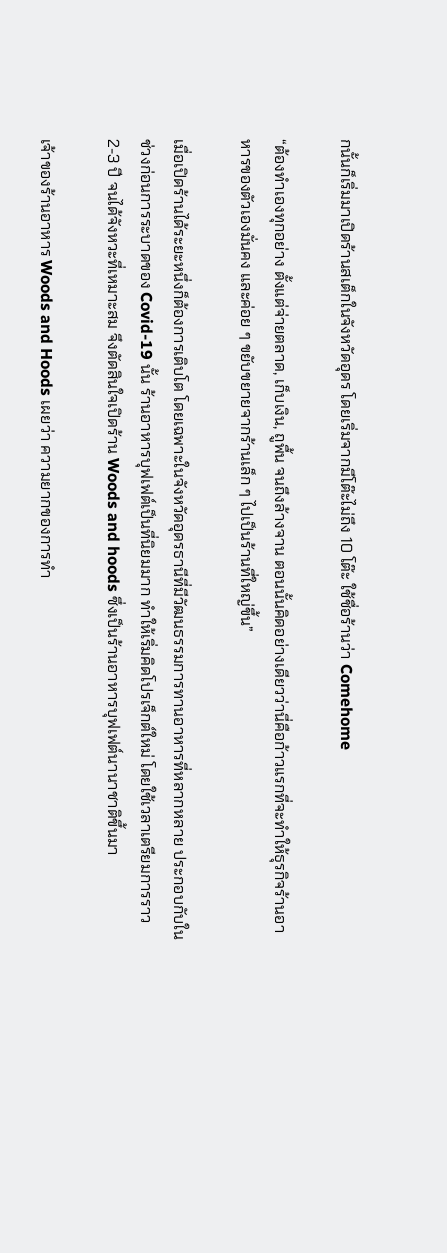กนั้นก็เริ่มมาเปิดร้านสเต็กในจังหวัดอุดร โดยเริ่มจากมีโต๊ะไม่ถึง 10 โต๊ะ ใช้ชื่อร้านว่า Comehome

“ต้องทำเองทุกอย่าง ตั้งแต่จ่ายตลาด, เก็บเงิน, ถูพื้น จนถึงล้างจาน ตอนนั้นคิดอย่างเดียวว่านี่คือก้าวแรกที่จะทำให้ธุรกิจร้านอาหารของตัวเองมั่นคง และค่อย ๆ ขยับขยายจากร้านเล็ก ๆ ไปเป็นร้านที่ใหญ่ขึ้น”

เมื่อเปิดร้านได้ระยะหนึ่งก็ต้องการเติบโต โดยเฉพาะในจังหวัดอุดรธานีที่มีวัฒนธรรมการทานอาหารที่หลากหลาย ประกอบกับในช่วงก่อนการระบาดของ Covid-19 นั้น ร้านอาหารบุฟเฟต์เป็นที่นิยมมาก ทำให้เริ่มคิดโปรเจ็กต์ใหม่ โดยใช้เวลาเตรียมการราว 2-3 ปี จนได้จังหวะที่เหมาะสม จึงตัดสินใจเปิดร้าน Woods and hoods ซึ่งเป็นร้านอาหารบุฟเฟต์นานาชาติขึ้นมา

เจ้าของร้านอาหาร Woods and Hoods เผยว่า ความยากของการทำ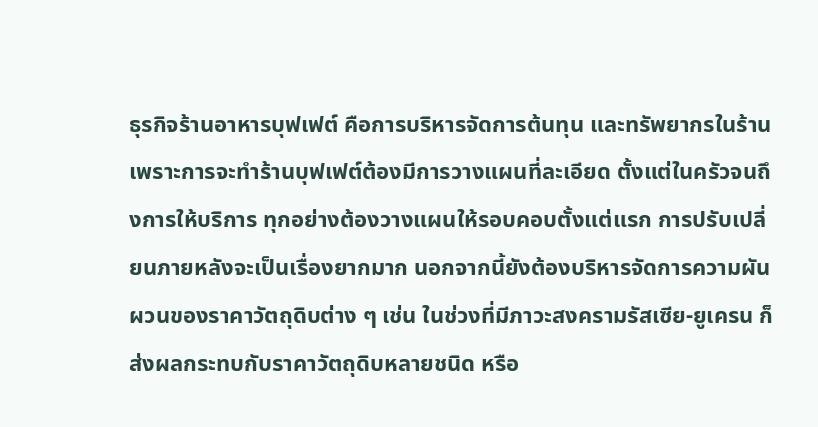ธุรกิจร้านอาหารบุฟเฟต์ คือการบริหารจัดการต้นทุน และทรัพยากรในร้าน เพราะการจะทำร้านบุฟเฟต์ต้องมีการวางแผนที่ละเอียด ตั้งแต่ในครัวจนถึงการให้บริการ ทุกอย่างต้องวางแผนให้รอบคอบตั้งแต่แรก การปรับเปลี่ยนภายหลังจะเป็นเรื่องยากมาก นอกจากนี้ยังต้องบริหารจัดการความผันผวนของราคาวัตถุดิบต่าง ๆ เช่น ในช่วงที่มีภาวะสงครามรัสเซีย-ยูเครน ก็ส่งผลกระทบกับราคาวัตถุดิบหลายชนิด หรือ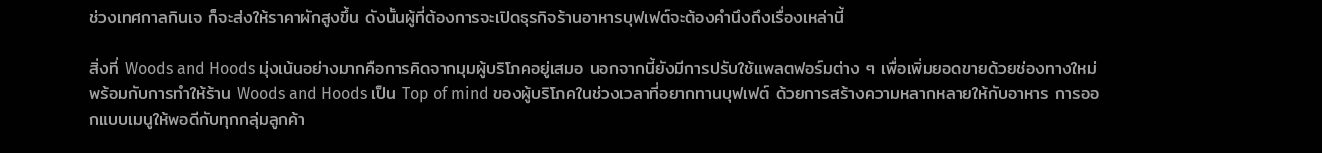ช่วงเทศกาลกินเจ ก็จะส่งให้ราคาผักสูงขึ้น ดังนั้นผู้ที่ต้องการจะเปิดธุรกิจร้านอาหารบุฟเฟต์จะต้องคำนึงถึงเรื่องเหล่านี้

สิ่งที่ Woods and Hoods มุ่งเน้นอย่างมากคือการคิดจากมุมผู้บริโภคอยู่เสมอ นอกจากนี้ยังมีการปรับใช้แพลตฟอร์มต่าง ๆ เพื่อเพิ่มยอดขายด้วยช่องทางใหม่ พร้อมกับการทำให้ร้าน Woods and Hoods เป็น Top of mind ของผู้บริโภคในช่วงเวลาที่อยากทานบุฟเฟต์ ด้วยการสร้างความหลากหลายให้กับอาหาร การออกแบบเมนูให้พอดีกับทุกกลุ่มลูกค้า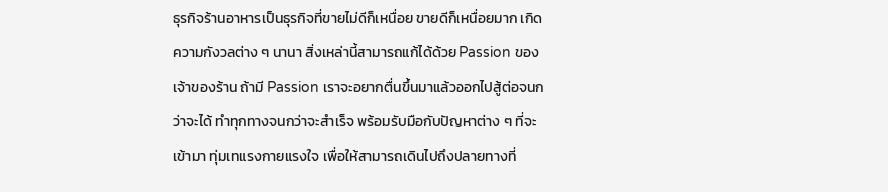ธุรกิจร้านอาหารเป็นธุรกิจที่ขายไม่ดีก็เหนื่อย ขายดีก็เหนื่อยมาก เกิดความกังวลต่าง ๆ นานา สิ่งเหล่านี้สามารถแก้ได้ด้วย Passion ของเจ้าของร้าน ถ้ามี Passion เราจะอยากตื่นขึ้นมาแล้วออกไปสู้ต่อจนกว่าจะได้ ทำทุกทางจนกว่าจะสำเร็จ พร้อมรับมือกับปัญหาต่าง ๆ ที่จะเข้ามา ทุ่มเทแรงกายแรงใจ เพื่อให้สามารถเดินไปถึงปลายทางที่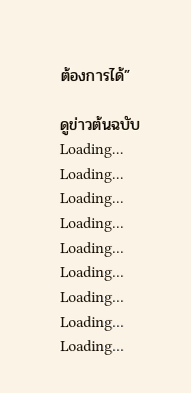ต้องการได้”

ดูข่าวต้นฉบับ
Loading...
Loading...
Loading...
Loading...
Loading...
Loading...
Loading...
Loading...
Loading...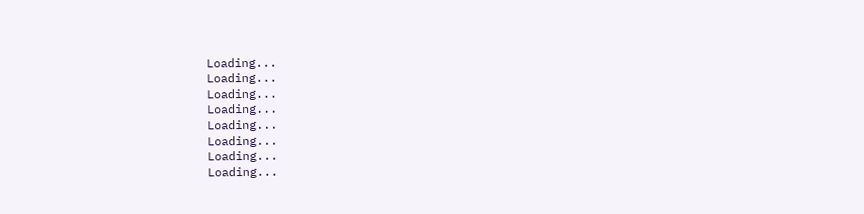Loading...
Loading...
Loading...
Loading...
Loading...
Loading...
Loading...
Loading...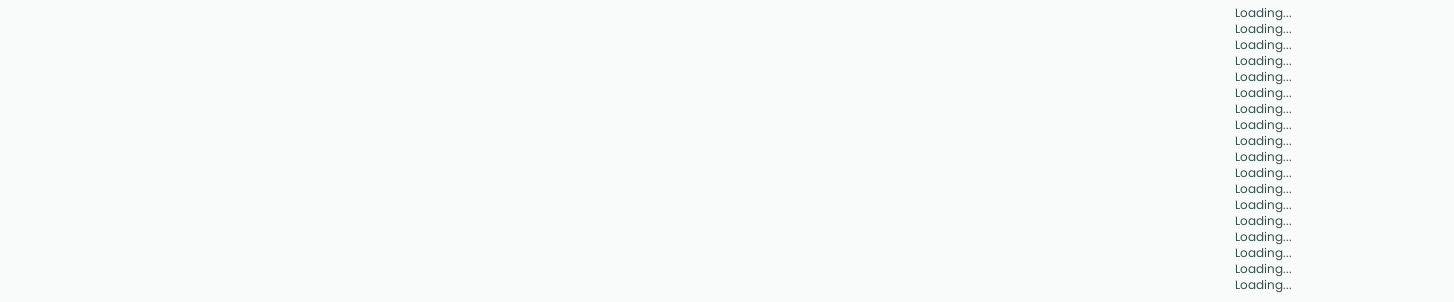Loading...
Loading...
Loading...
Loading...
Loading...
Loading...
Loading...
Loading...
Loading...
Loading...
Loading...
Loading...
Loading...
Loading...
Loading...
Loading...
Loading...
Loading...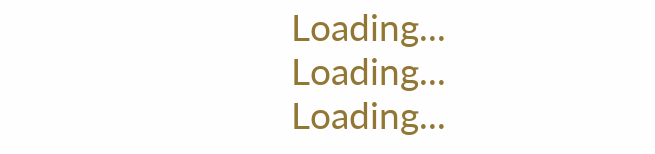Loading...
Loading...
Loading...